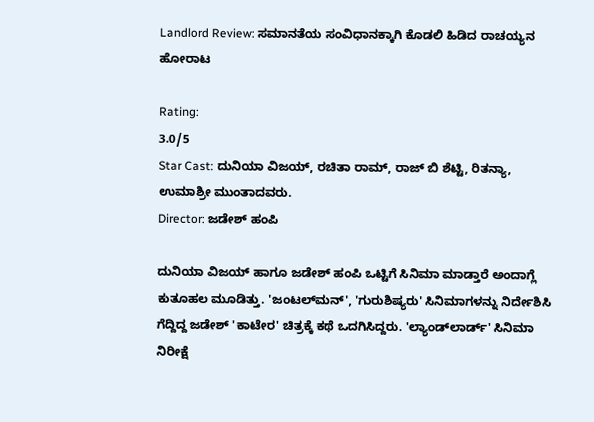Landlord Review: ಸಮಾನತೆಯ ಸಂವಿಧಾನಕ್ಕಾಗಿ ಕೊಡಲಿ ಹಿಡಿದ ರಾಚಯ್ಯನ ಹೋರಾಟ

Rating:
3.0/5
Star Cast: ದುನಿಯಾ ವಿಜಯ್, ರಚಿತಾ ರಾಮ್, ರಾಜ್‌ ಬಿ ಶೆಟ್ಟಿ, ರಿತನ್ಯಾ, ಉಮಾಶ್ರೀ ಮುಂತಾದವರು.
Director: ಜಡೇಶ್ ಹಂಪಿ

ದುನಿಯಾ ವಿಜಯ್ ಹಾಗೂ ಜಡೇಶ್ ಹಂಪಿ ಒಟ್ಟಿಗೆ ಸಿನಿಮಾ ಮಾಡ್ತಾರೆ ಅಂದಾಗ್ಲೆ ಕುತೂಹಲ ಮೂಡಿತ್ತು. 'ಜಂಟಲ್‌ಮನ್', 'ಗುರುಶಿಷ್ಯರು' ಸಿನಿಮಾಗಳನ್ನು ನಿರ್ದೇಶಿಸಿ ಗೆದ್ದಿದ್ದ ಜಡೇಶ್ 'ಕಾಟೇರ' ಚಿತ್ರಕ್ಕೆ ಕಥೆ ಒದಗಿಸಿದ್ದರು. 'ಲ್ಯಾಂಡ್‌ಲಾರ್ಡ್' ಸಿನಿಮಾ ನಿರೀಕ್ಷೆ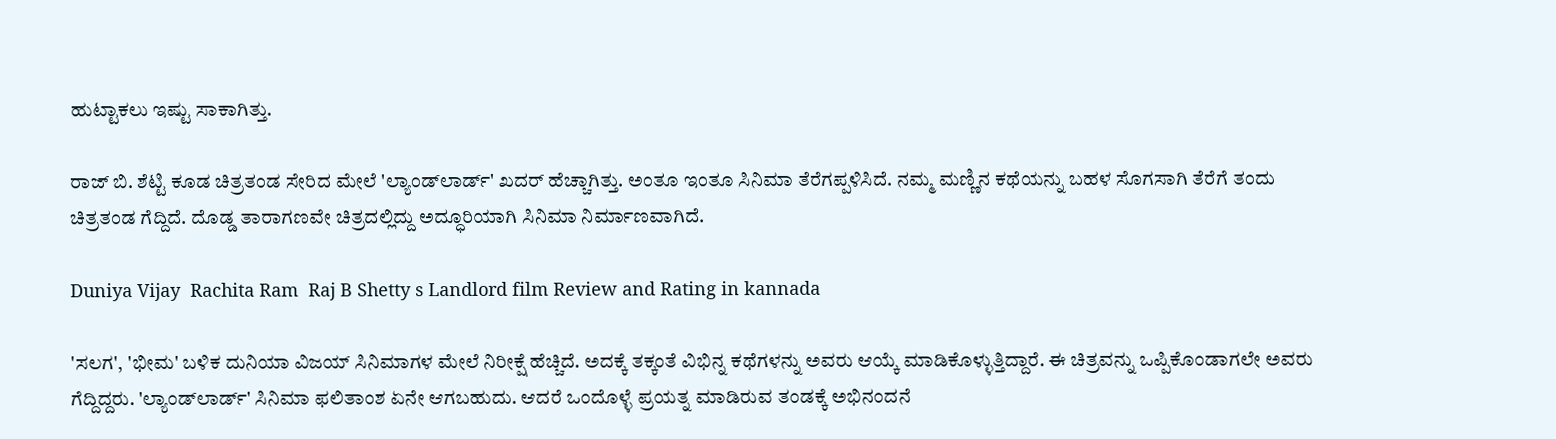ಹುಟ್ಟಾಕಲು ಇಷ್ಟು ಸಾಕಾಗಿತ್ತು.

ರಾಜ್‌ ಬಿ. ಶೆಟ್ಟಿ ಕೂಡ ಚಿತ್ರತಂಡ ಸೇರಿದ ಮೇಲೆ 'ಲ್ಯಾಂಡ್‌ಲಾರ್ಡ್' ಖದರ್ ಹೆಚ್ಚಾಗಿತ್ತು. ಅಂತೂ ಇಂತೂ ಸಿನಿಮಾ ತೆರೆಗಪ್ಪಳಿಸಿದೆ. ನಮ್ಮ ಮಣ್ಣಿನ ಕಥೆಯನ್ನು ಬಹಳ ಸೊಗಸಾಗಿ ತೆರೆಗೆ ತಂದು ಚಿತ್ರತಂಡ ಗೆದ್ದಿದೆ. ದೊಡ್ಡ ತಾರಾಗಣವೇ ಚಿತ್ರದಲ್ಲಿದ್ದು ಅದ್ಧೂರಿಯಾಗಿ ಸಿನಿಮಾ ನಿರ್ಮಾಣವಾಗಿದೆ.

Duniya Vijay  Rachita Ram  Raj B Shetty s Landlord film Review and Rating in kannada

'ಸಲಗ', 'ಭೀಮ' ಬಳಿಕ ದುನಿಯಾ ವಿಜಯ್ ಸಿನಿಮಾಗಳ ಮೇಲೆ ನಿರೀಕ್ಷೆ ಹೆಚ್ಚಿದೆ. ಅದಕ್ಕೆ ತಕ್ಕಂತೆ ವಿಭಿನ್ನ ಕಥೆಗಳನ್ನು ಅವರು ಆಯ್ಕೆ ಮಾಡಿಕೊಳ್ಳುತ್ತಿದ್ದಾರೆ. ಈ ಚಿತ್ರವನ್ನು ಒಪ್ಪಿಕೊಂಡಾಗಲೇ ಅವರು ಗೆದ್ದಿದ್ದರು. 'ಲ್ಯಾಂಡ್‌ಲಾರ್ಡ್' ಸಿನಿಮಾ ಫಲಿತಾಂಶ ಏನೇ ಆಗಬಹುದು. ಆದರೆ ಒಂದೊಳ್ಳೆ ಪ್ರಯತ್ನ ಮಾಡಿರುವ ತಂಡಕ್ಕೆ ಅಭಿನಂದನೆ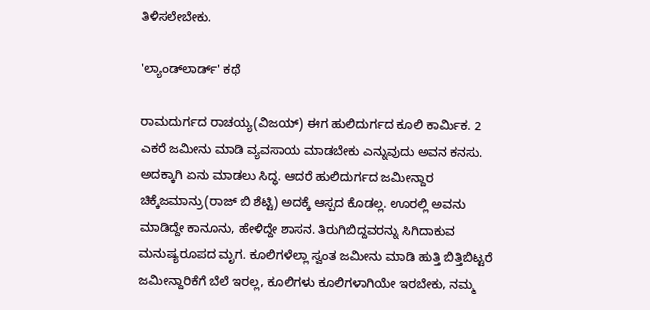ತಿಳಿಸಲೇಬೇಕು.

'ಲ್ಯಾಂಡ್‌ಲಾರ್ಡ್' ಕಥೆ

ರಾಮದುರ್ಗದ ರಾಚಯ್ಯ(ವಿಜಯ್) ಈಗ ಹುಲಿದುರ್ಗದ ಕೂಲಿ ಕಾರ್ಮಿಕ. 2 ಎಕರೆ ಜಮೀನು ಮಾಡಿ ವ್ಯವಸಾಯ ಮಾಡಬೇಕು ಎನ್ನುವುದು ಅವನ ಕನಸು. ಅದಕ್ಕಾಗಿ ಏನು ಮಾಡಲು ಸಿದ್ಧ. ಆದರೆ ಹುಲಿದುರ್ಗದ ಜಮೀನ್ದಾರ ಚಿಕ್ಕೆಜಮಾನ್ರು(ರಾಜ್‌ ಬಿ ಶೆಟ್ಟಿ) ಅದಕ್ಕೆ ಆಸ್ಪದ ಕೊಡಲ್ಲ. ಊರಲ್ಲಿ ಅವನು ಮಾಡಿದ್ದೇ ಕಾನೂನು, ಹೇಳಿದ್ದೇ ಶಾಸನ. ತಿರುಗಿಬಿದ್ದವರನ್ನು ಸಿಗಿದಾಕುವ ಮನುಷ್ಯರೂಪದ ಮೃಗ. ಕೂಲಿಗಳೆಲ್ಲಾ ಸ್ವಂತ ಜಮೀನು ಮಾಡಿ ಹುತ್ತಿ ಬಿತ್ತಿಬಿಟ್ಟರೆ ಜಮೀನ್ದಾರಿಕೆಗೆ ಬೆಲೆ ಇರಲ್ಲ, ಕೂಲಿಗಳು ಕೂಲಿಗಳಾಗಿಯೇ ಇರಬೇಕು, ನಮ್ಮ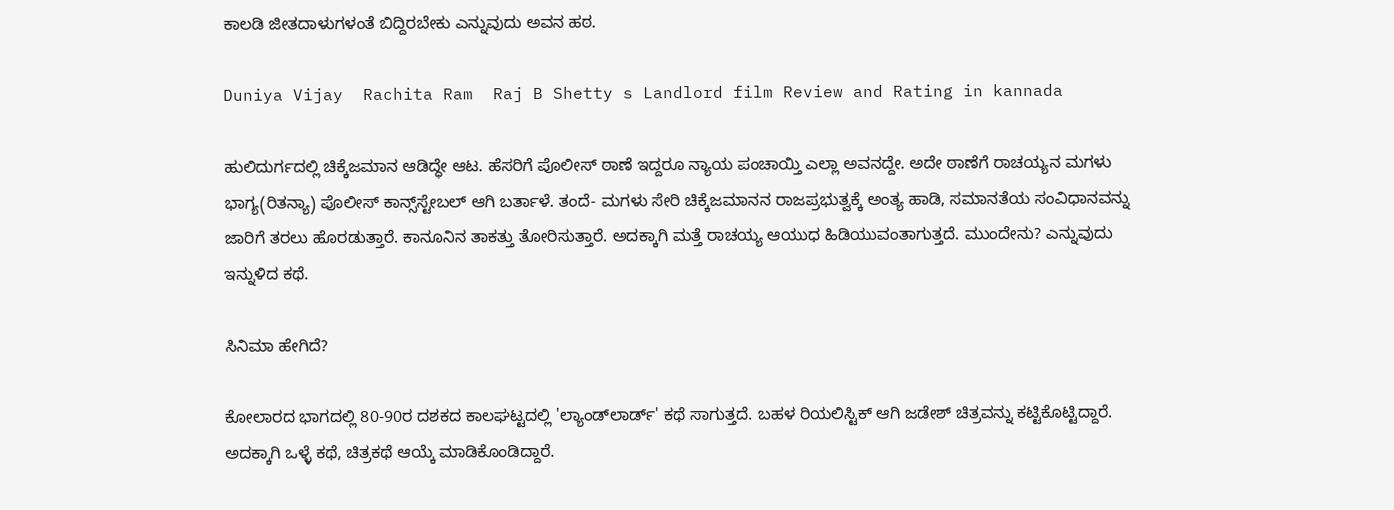ಕಾಲಡಿ ಜೀತದಾಳುಗಳಂತೆ ಬಿದ್ದಿರಬೇಕು ಎನ್ನುವುದು ಅವನ ಹಠ.

Duniya Vijay  Rachita Ram  Raj B Shetty s Landlord film Review and Rating in kannada

ಹುಲಿದುರ್ಗದಲ್ಲಿ ಚಿಕ್ಕೆಜಮಾನ ಆಡಿದ್ಧೇ ಆಟ. ಹೆಸರಿಗೆ ಪೊಲೀಸ್ ಠಾಣೆ ಇದ್ದರೂ ನ್ಯಾಯ ಪಂಚಾಯ್ತಿ ಎಲ್ಲಾ ಅವನದ್ದೇ. ಅದೇ ಠಾಣೆಗೆ ರಾಚಯ್ಯನ ಮಗಳು ಭಾಗ್ಯ(ರಿತನ್ಯಾ) ಪೊಲೀಸ್ ಕಾನ್ಸ್‌ಸ್ಟೇಬಲ್ ಆಗಿ ಬರ್ತಾಳೆ. ತಂದೆ- ಮಗಳು ಸೇರಿ ಚಿಕ್ಕೆಜಮಾನನ ರಾಜಪ್ರಭುತ್ವಕ್ಕೆ ಅಂತ್ಯ ಹಾಡಿ, ಸಮಾನತೆಯ ಸಂವಿಧಾನವನ್ನು ಜಾರಿಗೆ ತರಲು ಹೊರಡುತ್ತಾರೆ. ಕಾನೂನಿನ ತಾಕತ್ತು ತೋರಿಸುತ್ತಾರೆ. ಅದಕ್ಕಾಗಿ ಮತ್ತೆ ರಾಚಯ್ಯ ಆಯುಧ ಹಿಡಿಯುವಂತಾಗುತ್ತದೆ. ಮುಂದೇನು? ಎನ್ನುವುದು ಇನ್ನುಳಿದ ಕಥೆ.

ಸಿನಿಮಾ ಹೇಗಿದೆ?

ಕೋಲಾರದ ಭಾಗದಲ್ಲಿ 80-90ರ ದಶಕದ ಕಾಲಘಟ್ಟದಲ್ಲಿ 'ಲ್ಯಾಂಡ್‌ಲಾರ್ಡ್' ಕಥೆ ಸಾಗುತ್ತದೆ. ಬಹಳ ರಿಯಲಿಸ್ಟಿಕ್ ಆಗಿ ಜಡೇಶ್ ಚಿತ್ರವನ್ನು ಕಟ್ಟಿಕೊಟ್ಟಿದ್ದಾರೆ. ಅದಕ್ಕಾಗಿ ಒಳ್ಳೆ ಕಥೆ, ಚಿತ್ರಕಥೆ ಆಯ್ಕೆ ಮಾಡಿಕೊಂಡಿದ್ದಾರೆ.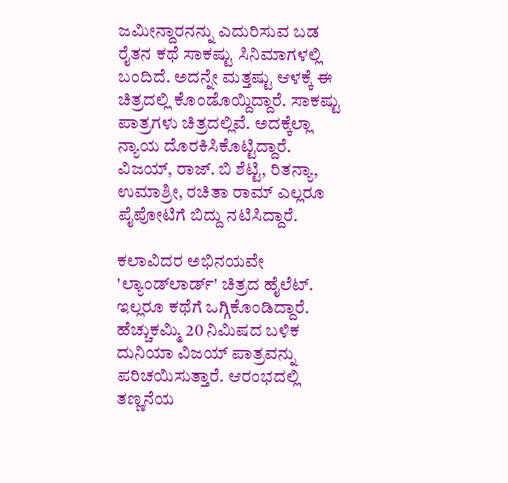ಜಮೀನ್ದಾರನನ್ನು ಎದುರಿಸುವ ಬಡ ರೈತನ ಕಥೆ ಸಾಕಷ್ಟು ಸಿನಿಮಾಗಳಲ್ಲಿ ಬಂದಿದೆ. ಅದನ್ನೇ ಮತ್ತಷ್ಟು ಆಳಕ್ಕೆ ಈ ಚಿತ್ರದಲ್ಲಿ ಕೊಂಡೊಯ್ದಿದ್ದಾರೆ. ಸಾಕಷ್ಟು ಪಾತ್ರಗಳು ಚಿತ್ರದಲ್ಲಿವೆ. ಅದಕ್ಕೆಲ್ಲಾ ನ್ಯಾಯ ದೊರಕಿಸಿಕೊಟ್ಟಿದ್ದಾರೆ. ವಿಜಯ್, ರಾಜ್‌. ಬಿ ಶೆಟ್ಟಿ, ರಿತನ್ಯಾ, ಉಮಾಶ್ರೀ, ರಚಿತಾ ರಾಮ್ ಎಲ್ಲರೂ ಪೈಪೋಟಿಗೆ ಬಿದ್ದು ನಟಿಸಿದ್ದಾರೆ.

ಕಲಾವಿದರ ಅಭಿನಯವೇ 'ಲ್ಯಾಂಡ್‌ಲಾರ್ಡ್' ಚಿತ್ರದ ಹೈಲೆಟ್. ಇಲ್ಲರೂ ಕಥೆಗೆ ಒಗ್ಗಿಕೊಂಡಿದ್ದಾರೆ. ಹೆಚ್ಚುಕಮ್ಮಿ 20 ನಿಮಿಷದ ಬಳಿಕ ದುನಿಯಾ ವಿಜಯ್ ಪಾತ್ರವನ್ನು ಪರಿಚಯಿಸುತ್ತಾರೆ. ಆರಂಭದಲ್ಲಿ ತಣ್ಣನೆಯ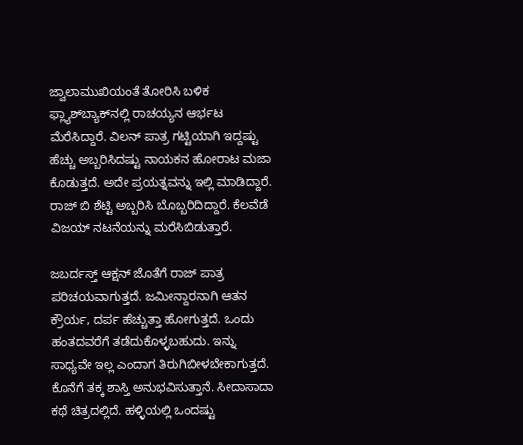ಜ್ವಾಲಾಮುಖಿಯಂತೆ ತೋರಿಸಿ ಬಳಿಕ ಫ್ಲ್ಯಾಶ್‌ಬ್ಯಾಕ್‌ನಲ್ಲಿ ರಾಚಯ್ಯನ ಆರ್ಭಟ ಮೆರೆಸಿದ್ದಾರೆ. ವಿಲನ್ ಪಾತ್ರ ಗಟ್ಟಿಯಾಗಿ ಇದ್ದಷ್ಟು ಹೆಚ್ಚು ಅಬ್ಬರಿಸಿದಷ್ಟು ನಾಯಕನ ಹೋರಾಟ ಮಜಾ ಕೊಡುತ್ತದೆ. ಅದೇ ಪ್ರಯತ್ನವನ್ನು ಇಲ್ಲಿ ಮಾಡಿದ್ದಾರೆ. ರಾಜ್ ಬಿ ಶೆಟ್ಟಿ ಅಬ್ಬರಿಸಿ ಬೊಬ್ಬರಿದಿದ್ದಾರೆ. ಕೆಲವೆಡೆ ವಿಜಯ್ ನಟನೆಯನ್ನು ಮರೆಸಿಬಿಡುತ್ತಾರೆ.

ಜಬರ್ದಸ್ತ್ ಆಕ್ಷನ್ ಜೊತೆಗೆ ರಾಜ್ ಪಾತ್ರ ಪರಿಚಯವಾಗುತ್ತದೆ. ಜಮೀನ್ದಾರನಾಗಿ ಆತನ ಕ್ರೌರ್ಯ, ದರ್ಪ ಹೆಚ್ಚುತ್ತಾ ಹೋಗುತ್ತದೆ. ಒಂದು ಹಂತದವರೆಗೆ ತಡೆದುಕೊಳ್ಳಬಹುದು. ಇನ್ನು ಸಾಧ್ಯವೇ ಇಲ್ಲ ಎಂದಾಗ ತಿರುಗಿಬೀಳಬೇಕಾಗುತ್ತದೆ. ಕೊನೆಗೆ ತಕ್ಕ ಶಾಸ್ತಿ ಅನುಭವಿಸುತ್ತಾನೆ. ಸೀದಾಸಾದಾ ಕಥೆ ಚಿತ್ರದಲ್ಲಿದೆ. ಹಳ್ಳಿಯಲ್ಲಿ ಒಂದಷ್ಟು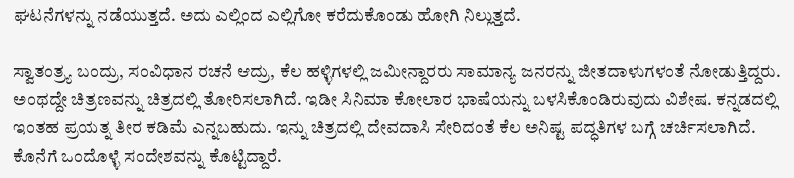ಘಟನೆಗಳನ್ನು ನಡೆಯುತ್ತದೆ. ಅದು ಎಲ್ಲಿಂದ ಎಲ್ಲಿಗೋ ಕರೆದುಕೊಂಡು ಹೋಗಿ ನಿಲ್ಲುತ್ತದೆ.

ಸ್ವಾತಂತ್ರ್ಯ ಬಂದ್ರು, ಸಂವಿಧಾನ ರಚನೆ ಆದ್ರು, ಕೆಲ ಹಳ್ಳಿಗಳಲ್ಲಿ ಜಮೀನ್ದಾರರು ಸಾಮಾನ್ಯ ಜನರನ್ನು ಜೀತದಾಳುಗಳಂತೆ ನೋಡುತ್ತಿದ್ದರು. ಅಂಥದ್ದೇ ಚಿತ್ರಣವನ್ನು ಚಿತ್ರದಲ್ಲಿ ತೋರಿಸಲಾಗಿದೆ. ಇಡೀ ಸಿನಿಮಾ ಕೋಲಾರ ಭಾಷೆಯನ್ನು ಬಳಸಿಕೊಂಡಿರುವುದು ವಿಶೇಷ. ಕನ್ನಡದಲ್ಲಿ ಇಂತಹ ಪ್ರಯತ್ನ ತೀರ ಕಡಿಮೆ ಎನ್ನಬಹುದು. ಇನ್ನು ಚಿತ್ರದಲ್ಲಿ ದೇವದಾಸಿ ಸೇರಿದಂತೆ ಕೆಲ ಅನಿಷ್ಟ ಪದ್ಧತಿಗಳ ಬಗ್ಗೆ ಚರ್ಚಿಸಲಾಗಿದೆ. ಕೊನೆಗೆ ಒಂದೊಳ್ಳೆ ಸಂದೇಶವನ್ನು ಕೊಟ್ಟಿದ್ದಾರೆ.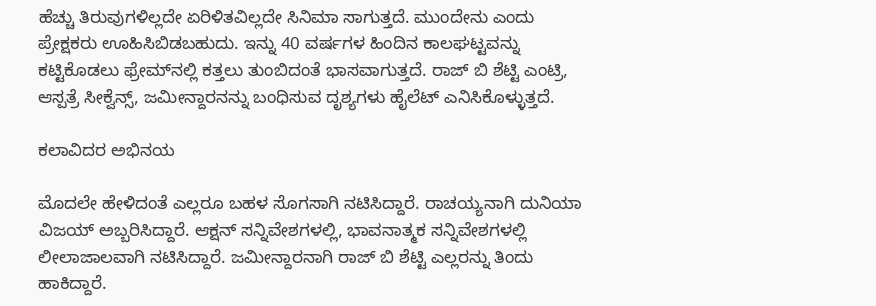ಹೆಚ್ಚು ತಿರುವುಗಳಿಲ್ಲದೇ ಏರಿಳಿತವಿಲ್ಲದೇ ಸಿನಿಮಾ ಸಾಗುತ್ತದೆ. ಮುಂದೇನು ಎಂದು ಪ್ರೇಕ್ಷಕರು ಊಹಿಸಿಬಿಡಬಹುದು. ಇನ್ನು 40 ವರ್ಷಗಳ ಹಿಂದಿನ ಕಾಲಘಟ್ಟವನ್ನು ಕಟ್ಟಿಕೊಡಲು ಫ್ರೇಮ್‌ನಲ್ಲಿ ಕತ್ತಲು ತುಂಬಿದಂತೆ ಭಾಸವಾಗುತ್ತದೆ. ರಾಜ್‌ ಬಿ ಶೆಟ್ಟಿ ಎಂಟ್ರಿ, ಆಸ್ಪತ್ರೆ ಸೀಕ್ವೆನ್ಸ್, ಜಮೀನ್ದಾರನನ್ನು ಬಂಧಿಸುವ ದೃಶ್ಯಗಳು ಹೈಲೆಟ್ ಎನಿಸಿಕೊಳ್ಳುತ್ತದೆ.

ಕಲಾವಿದರ ಅಭಿನಯ

ಮೊದಲೇ ಹೇಳಿದಂತೆ ಎಲ್ಲರೂ ಬಹಳ ಸೊಗಸಾಗಿ ನಟಿಸಿದ್ದಾರೆ. ರಾಚಯ್ಯನಾಗಿ ದುನಿಯಾ ವಿಜಯ್ ಅಬ್ಬರಿಸಿದ್ದಾರೆ. ಆಕ್ಷನ್ ಸನ್ನಿವೇಶಗಳಲ್ಲಿ, ಭಾವನಾತ್ಮಕ ಸನ್ನಿವೇಶಗಳಲ್ಲಿ ಲೀಲಾಜಾಲವಾಗಿ ನಟಿಸಿದ್ದಾರೆ. ಜಮೀನ್ದಾರನಾಗಿ ರಾಜ್ ಬಿ ಶೆಟ್ಟಿ ಎಲ್ಲರನ್ನು ತಿಂದು ಹಾಕಿದ್ದಾರೆ.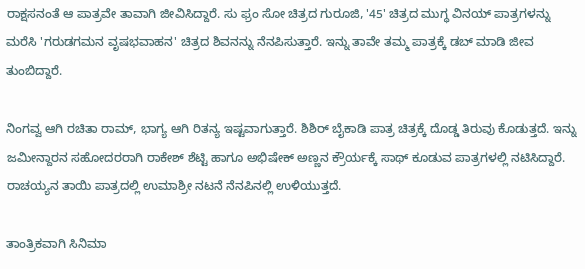ರಾಕ್ಷಸನಂತೆ ಆ ಪಾತ್ರವೇ ತಾವಾಗಿ ಜೀವಿಸಿದ್ದಾರೆ. ಸು ಫ್ರಂ ಸೋ ಚಿತ್ರದ ಗುರೂಜಿ, '45' ಚಿತ್ರದ ಮುಗ್ಧ ವಿನಯ್ ಪಾತ್ರಗಳನ್ನು ಮರೆಸಿ 'ಗರುಡಗಮನ ವೃಷಭವಾಹನ' ಚಿತ್ರದ ಶಿವನನ್ನು ನೆನಪಿಸುತ್ತಾರೆ. ಇನ್ನು ತಾವೇ ತಮ್ಮ ಪಾತ್ರಕ್ಕೆ ಡಬ್ ಮಾಡಿ ಜೀವ ತುಂಬಿದ್ದಾರೆ.

ನಿಂಗವ್ವ ಆಗಿ ರಚಿತಾ ರಾಮ್, ಭಾಗ್ಯ ಆಗಿ ರಿತನ್ಯ ಇಷ್ಟವಾಗುತ್ತಾರೆ. ಶಿಶಿರ್ ಬೈಕಾಡಿ ಪಾತ್ರ ಚಿತ್ರಕ್ಕೆ ದೊಡ್ಡ ತಿರುವು ಕೊಡುತ್ತದೆ. ಇನ್ನು ಜಮೀನ್ದಾರನ ಸಹೋದರರಾಗಿ ರಾಕೇಶ್ ಶೆಟ್ಟಿ ಹಾಗೂ ಅಭಿಷೇಕ್ ಅಣ್ಣನ ಕ್ರೌರ್ಯಕ್ಕೆ ಸಾಥ್ ಕೂಡುವ ಪಾತ್ರಗಳಲ್ಲಿ ನಟಿಸಿದ್ದಾರೆ. ರಾಚಯ್ಯನ ತಾಯಿ ಪಾತ್ರದಲ್ಲಿ ಉಮಾಶ್ರೀ ನಟನೆ ನೆನಪಿನಲ್ಲಿ ಉಳಿಯುತ್ತದೆ.

ತಾಂತ್ರಿಕವಾಗಿ ಸಿನಿಮಾ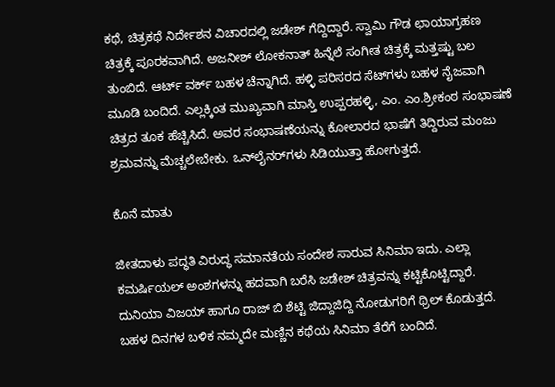ಕಥೆ, ಚಿತ್ರಕಥೆ ನಿರ್ದೇಶನ ವಿಚಾರದಲ್ಲಿ ಜಡೇಶ್ ಗೆದ್ದಿದ್ದಾರೆ. ಸ್ವಾಮಿ ಗೌಡ ಛಾಯಾಗ್ರಹಣ ಚಿತ್ರಕ್ಕೆ ಪೂರಕವಾಗಿದೆ. ಅಜನೀಶ್ ಲೋಕನಾತ್ ಹಿನ್ನೆಲೆ ಸಂಗೀತ ಚಿತ್ರಕ್ಕೆ ಮತ್ತಷ್ಟು ಬಲ ತುಂಬಿದೆ. ಆರ್ಟ್ ವರ್ಕ್ ಬಹಳ ಚೆನ್ನಾಗಿದೆ. ಹಳ್ಳಿ ಪರಿಸರದ ಸೆಟ್‌ಗಳು ಬಹಳ ನೈಜವಾಗಿ ಮೂಡಿ ಬಂದಿದೆ. ಎಲ್ಲಕ್ಕಿಂತ ಮುಖ್ಯವಾಗಿ ಮಾಸ್ತಿ ಉಪ್ಪರಹಳ್ಳಿ, ಎಂ. ಎಂ.ಶ್ರೀಕಂಠ ಸಂಭಾಷಣೆ ಚಿತ್ರದ ತೂಕ ಹೆಚ್ಚಿಸಿದೆ. ಅವರ ಸಂಭಾಷಣೆಯನ್ನು ಕೋಲಾರದ ಭಾಷೆಗೆ ತಿದ್ದಿರುವ ಮಂಜು ಶ್ರಮವನ್ನು ಮೆಚ್ಚಲೇಬೇಕು. ಒನ್‌ಲೈನರ್‌ಗಳು ಸಿಡಿಯುತ್ತಾ ಹೋಗುತ್ತದೆ.

ಕೊನೆ ಮಾತು

ಜೀತದಾಳು ಪದ್ಧತಿ ವಿರುದ್ಧ ಸಮಾನತೆಯ ಸಂದೇಶ ಸಾರುವ ಸಿನಿಮಾ ಇದು. ಎಲ್ಲಾ ಕಮರ್ಷಿಯಲ್ ಅಂಶಗಳನ್ನು ಹದವಾಗಿ ಬರೆಸಿ ಜಡೇಶ್ ಚಿತ್ರವನ್ನು ಕಟ್ಟಿಕೊಟ್ಟಿದ್ದಾರೆ. ದುನಿಯಾ ವಿಜಯ್ ಹಾಗೂ ರಾಜ್ ಬಿ ಶೆಟ್ಟಿ ಜಿದ್ದಾಜಿದ್ದಿ ನೋಡುಗರಿಗೆ ಥ್ರಿಲ್ ಕೊಡುತ್ತದೆ. ಬಹಳ ದಿನಗಳ ಬಳಿಕ ನಮ್ಮದೇ ಮಣ್ಣಿನ ಕಥೆಯ ಸಿನಿಮಾ ತೆರೆಗೆ ಬಂದಿದೆ.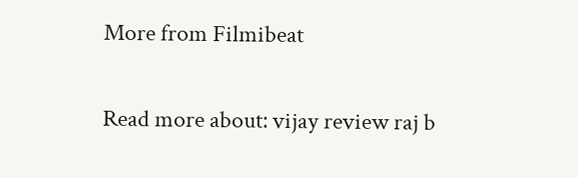More from Filmibeat

Read more about: vijay review raj b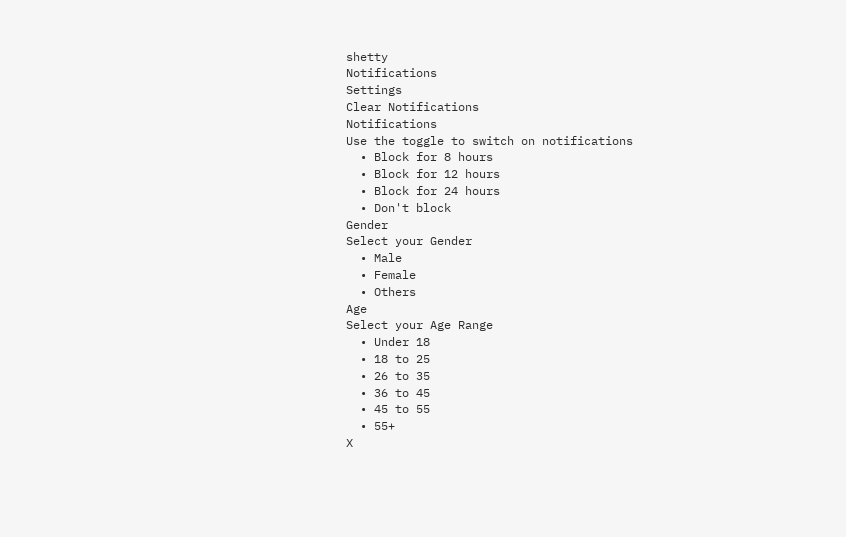shetty
Notifications
Settings
Clear Notifications
Notifications
Use the toggle to switch on notifications
  • Block for 8 hours
  • Block for 12 hours
  • Block for 24 hours
  • Don't block
Gender
Select your Gender
  • Male
  • Female
  • Others
Age
Select your Age Range
  • Under 18
  • 18 to 25
  • 26 to 35
  • 36 to 45
  • 45 to 55
  • 55+
X